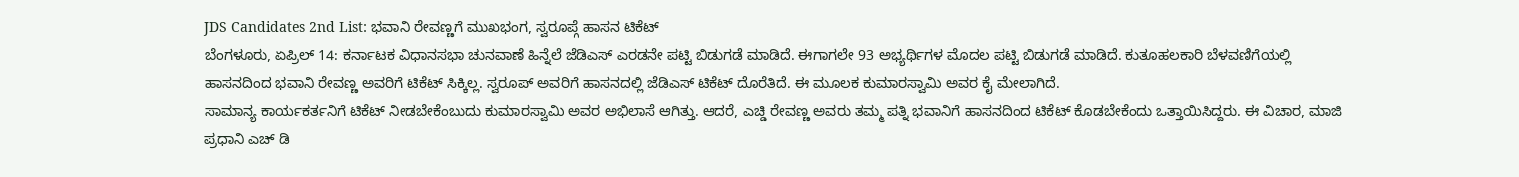JDS Candidates 2nd List: ಭವಾನಿ ರೇವಣ್ಣಗೆ ಮುಖಭಂಗ, ಸ್ವರೂಪ್ಗೆ ಹಾಸನ ಟಿಕೆಟ್
ಬೆಂಗಳೂರು, ಏಪ್ರಿಲ್ 14: ಕರ್ನಾಟಕ ವಿಧಾನಸಭಾ ಚುನವಾಣೆ ಹಿನ್ನೆಲೆ ಜೆಡಿಎಸ್ ಎರಡನೇ ಪಟ್ಟಿ ಬಿಡುಗಡೆ ಮಾಡಿದೆ. ಈಗಾಗಲೇ 93 ಅಭ್ಯರ್ಥಿಗಳ ಮೊದಲ ಪಟ್ಟಿ ಬಿಡುಗಡೆ ಮಾಡಿದೆ. ಕುತೂಹಲಕಾರಿ ಬೆಳವಣಿಗೆಯಲ್ಲಿ ಹಾಸನದಿಂದ ಭವಾನಿ ರೇವಣ್ಣ ಅವರಿಗೆ ಟಿಕೆಟ್ ಸಿಕ್ಕಿಲ್ಲ. ಸ್ವರೂಪ್ ಅವರಿಗೆ ಹಾಸನದಲ್ಲಿ ಜೆಡಿಎಸ್ ಟಿಕೆಟ್ ದೊರೆತಿದೆ. ಈ ಮೂಲಕ ಕುಮಾರಸ್ವಾಮಿ ಅವರ ಕೈ ಮೇಲಾಗಿದೆ.
ಸಾಮಾನ್ಯ ಕಾರ್ಯಕರ್ತನಿಗೆ ಟಿಕೆಟ್ ನೀಡಬೇಕೆಂಬುದು ಕುಮಾರಸ್ವಾಮಿ ಅವರ ಅಭಿಲಾಸೆ ಆಗಿತ್ತು. ಆದರೆ, ಎಚ್ಡಿ ರೇವಣ್ಣ ಅವರು ತಮ್ಮ ಪತ್ನಿ ಭವಾನಿಗೆ ಹಾಸನದಿಂದ ಟಿಕೆಟ್ ಕೊಡಬೇಕೆಂದು ಒತ್ತಾಯಿಸಿದ್ದರು. ಈ ವಿಚಾರ, ಮಾಜಿ ಪ್ರಧಾನಿ ಎಚ್ ಡಿ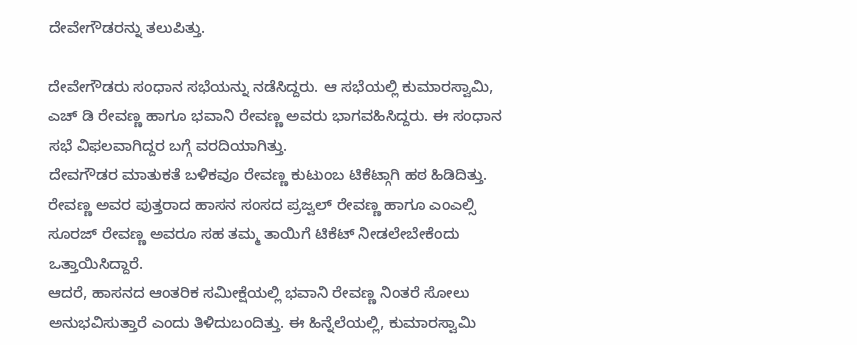ದೇವೇಗೌಡರನ್ನು ತಲುಪಿತ್ತು.

ದೇವೇಗೌಡರು ಸಂಧಾನ ಸಭೆಯನ್ನು ನಡೆಸಿದ್ದರು. ಆ ಸಭೆಯಲ್ಲಿ ಕುಮಾರಸ್ವಾಮಿ, ಎಚ್ ಡಿ ರೇವಣ್ಣ ಹಾಗೂ ಭವಾನಿ ರೇವಣ್ಣ ಅವರು ಭಾಗವಹಿಸಿದ್ದರು. ಈ ಸಂಧಾನ ಸಭೆ ವಿಫಲವಾಗಿದ್ದರ ಬಗ್ಗೆ ವರದಿಯಾಗಿತ್ತು.
ದೇವಗೌಡರ ಮಾತುಕತೆ ಬಳಿಕವೂ ರೇವಣ್ಣ ಕುಟುಂಬ ಟಿಕೆಟ್ಗಾಗಿ ಹಠ ಹಿಡಿದಿತ್ತು. ರೇವಣ್ಣ ಅವರ ಪುತ್ತರಾದ ಹಾಸನ ಸಂಸದ ಪ್ರಜ್ವಲ್ ರೇವಣ್ಣ ಹಾಗೂ ಎಂಎಲ್ಸಿ ಸೂರಜ್ ರೇವಣ್ಣ ಅವರೂ ಸಹ ತಮ್ಮ ತಾಯಿಗೆ ಟಿಕೆಟ್ ನೀಡಲೇಬೇಕೆಂದು ಒತ್ತಾಯಿಸಿದ್ದಾರೆ.
ಆದರೆ, ಹಾಸನದ ಆಂತರಿಕ ಸಮೀಕ್ಷೆಯಲ್ಲಿ ಭವಾನಿ ರೇವಣ್ಣ ನಿಂತರೆ ಸೋಲು ಅನುಭವಿಸುತ್ತಾರೆ ಎಂದು ತಿಳಿದುಬಂದಿತ್ತು. ಈ ಹಿನ್ನೆಲೆಯಲ್ಲಿ, ಕುಮಾರಸ್ವಾಮಿ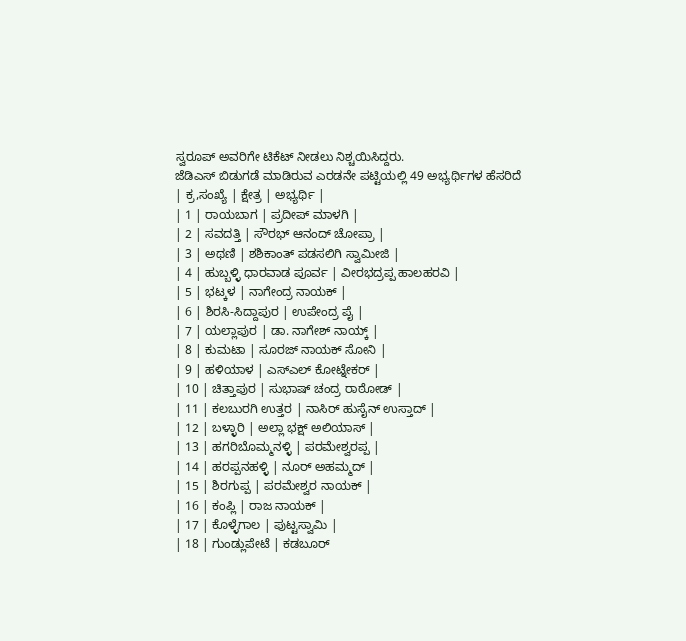ಸ್ವರೂಪ್ ಅವರಿಗೇ ಟಿಕೆಟ್ ನೀಡಲು ನಿಶ್ಚಯಿಸಿದ್ದರು.
ಜೆಡಿಎಸ್ ಬಿಡುಗಡೆ ಮಾಡಿರುವ ಎರಡನೇ ಪಟ್ಟಿಯಲ್ಲಿ 49 ಅಭ್ಯರ್ಥಿಗಳ ಹೆಸರಿದೆ
| ಕ್ರ,ಸಂಖ್ಯೆ | ಕ್ಷೇತ್ರ | ಅಭ್ಯರ್ಥಿ |
| 1 | ರಾಯಬಾಗ | ಪ್ರದೀಪ್ ಮಾಳಗಿ |
| 2 | ಸವದತ್ತಿ | ಸೌರಭ್ ಆನಂದ್ ಚೋಪ್ರಾ |
| 3 | ಅಥಣಿ | ಶಶಿಕಾಂತ್ ಪಡಸಲಿಗಿ ಸ್ವಾಮೀಜಿ |
| 4 | ಹುಬ್ಬಳ್ಳಿ ಧಾರವಾಡ ಪೂರ್ವ | ವೀರಭದ್ರಪ್ಪ ಹಾಲಹರವಿ |
| 5 | ಭಟ್ಕಳ | ನಾಗೇಂದ್ರ ನಾಯಕ್ |
| 6 | ಶಿರಸಿ-ಸಿದ್ದಾಪುರ | ಉಪೇಂದ್ರ ಪೈ |
| 7 | ಯಲ್ಲಾಪುರ | ಡಾ. ನಾಗೇಶ್ ನಾಯ್ಕ್ |
| 8 | ಕುಮಟಾ | ಸೂರಜ್ ನಾಯಕ್ ಸೋನಿ |
| 9 | ಹಳಿಯಾಳ | ಎಸ್ಎಲ್ ಕೋಟ್ನೇಕರ್ |
| 10 | ಚಿತ್ತಾಪುರ | ಸುಭಾಷ್ ಚಂದ್ರ ರಾಠೋಡ್ |
| 11 | ಕಲಬುರಗಿ ಉತ್ತರ | ನಾಸಿರ್ ಹುಸೈನ್ ಉಸ್ತಾದ್ |
| 12 | ಬಳ್ಳಾರಿ | ಅಲ್ಲಾ ಭಕ್ಷ್ ಅಲಿಯಾಸ್ |
| 13 | ಹಗರಿಬೊಮ್ಮನಳ್ಳಿ | ಪರಮೇಶ್ವರಪ್ಪ |
| 14 | ಹರಪ್ಪನಹಳ್ಳಿ | ನೂರ್ ಅಹಮ್ಮದ್ |
| 15 | ಶಿರಗುಪ್ಪ | ಪರಮೇಶ್ವರ ನಾಯಕ್ |
| 16 | ಕಂಪ್ಲಿ | ರಾಜ ನಾಯಕ್ |
| 17 | ಕೊಳ್ಳೆಗಾಲ | ಪುಟ್ಟಸ್ವಾಮಿ |
| 18 | ಗುಂಡ್ಲುಪೇಟೆ | ಕಡಬೂರ್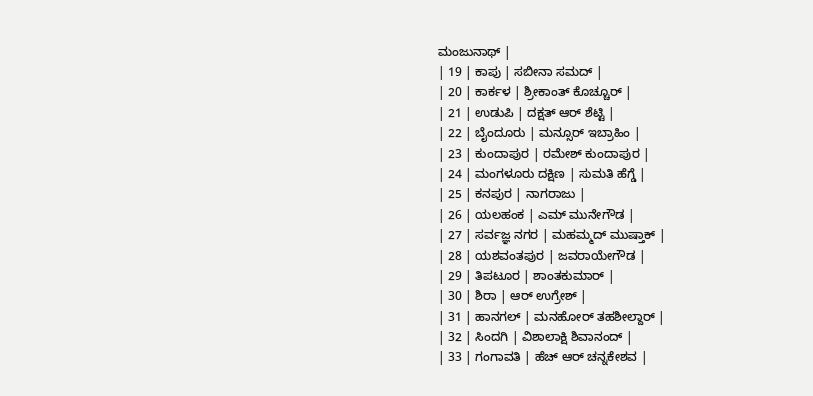ಮಂಜುನಾಥ್ |
| 19 | ಕಾಪು | ಸಬೀನಾ ಸಮದ್ |
| 20 | ಕಾರ್ಕಳ | ಶ್ರೀಕಾಂತ್ ಕೊಚ್ಚೂರ್ |
| 21 | ಉಡುಪಿ | ದಕ್ಷತ್ ಆರ್ ಶೆಟ್ಟಿ |
| 22 | ಬೈಂದೂರು | ಮನ್ಸೂರ್ ಇಬ್ರಾಹಿಂ |
| 23 | ಕುಂದಾಪುರ | ರಮೇಶ್ ಕುಂದಾಪುರ |
| 24 | ಮಂಗಳೂರು ದಕ್ಷಿಣ | ಸುಮತಿ ಹೆಗ್ಡೆ |
| 25 | ಕನಪುರ | ನಾಗರಾಜು |
| 26 | ಯಲಹಂಕ | ಎಮ್ ಮುನೇಗೌಡ |
| 27 | ಸರ್ವಜ್ಞ ನಗರ | ಮಹಮ್ಮದ್ ಮುಷ್ತಾಕ್ |
| 28 | ಯಶವಂತಪುರ | ಜವರಾಯೇಗೌಡ |
| 29 | ತಿಪಟೂರ | ಶಾಂತಕುಮಾರ್ |
| 30 | ಶಿರಾ | ಆರ್ ಉಗ್ರೇಶ್ |
| 31 | ಹಾನಗಲ್ | ಮನಹೋರ್ ತಹಶೀಲ್ದಾರ್ |
| 32 | ಸಿಂದಗಿ | ವಿಶಾಲಾಕ್ಷಿ ಶಿವಾನಂದ್ |
| 33 | ಗಂಗಾವತಿ | ಹೆಚ್ ಆರ್ ಚನ್ನಕೇಶವ |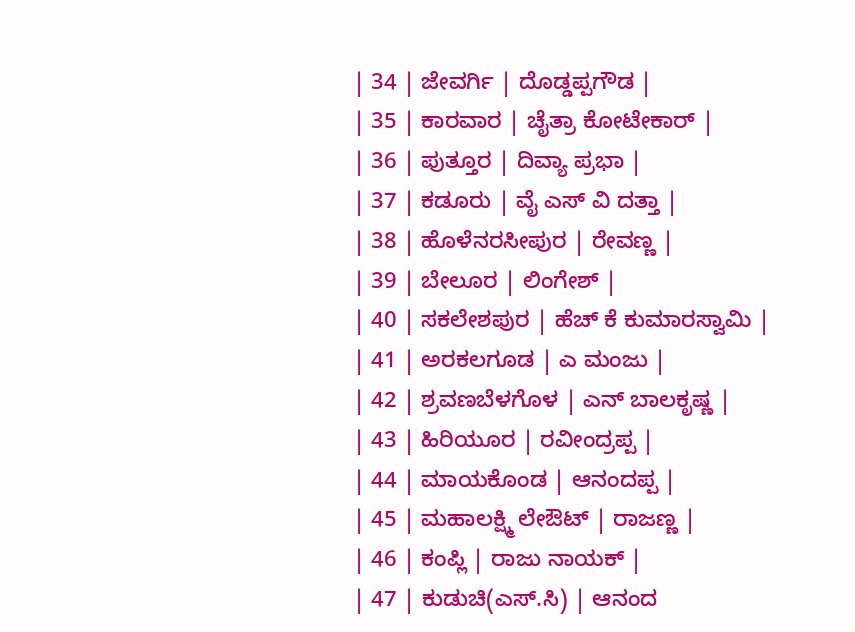| 34 | ಜೇವರ್ಗಿ | ದೊಡ್ಡಪ್ಪಗೌಡ |
| 35 | ಕಾರವಾರ | ಚೈತ್ರಾ ಕೋಟೇಕಾರ್ |
| 36 | ಪುತ್ತೂರ | ದಿವ್ಯಾ ಪ್ರಭಾ |
| 37 | ಕಡೂರು | ವೈ ಎಸ್ ವಿ ದತ್ತಾ |
| 38 | ಹೊಳೆನರಸೀಪುರ | ರೇವಣ್ಣ |
| 39 | ಬೇಲೂರ | ಲಿಂಗೇಶ್ |
| 40 | ಸಕಲೇಶಪುರ | ಹೆಚ್ ಕೆ ಕುಮಾರಸ್ವಾಮಿ |
| 41 | ಅರಕಲಗೂಡ | ಎ ಮಂಜು |
| 42 | ಶ್ರವಣಬೆಳಗೊಳ | ಎನ್ ಬಾಲಕೃಷ್ಣ |
| 43 | ಹಿರಿಯೂರ | ರವೀಂದ್ರಪ್ಪ |
| 44 | ಮಾಯಕೊಂಡ | ಆನಂದಪ್ಪ |
| 45 | ಮಹಾಲಕ್ಷ್ಮಿ ಲೇಔಟ್ | ರಾಜಣ್ಣ |
| 46 | ಕಂಪ್ಲಿ | ರಾಜು ನಾಯಕ್ |
| 47 | ಕುಡುಚಿ(ಎಸ್.ಸಿ) | ಆನಂದ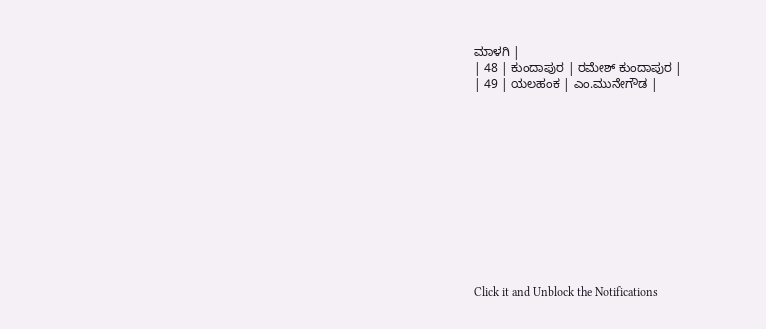ಮಾಳಗಿ |
| 48 | ಕುಂದಾಪುರ | ರಮೇಶ್ ಕುಂದಾಪುರ |
| 49 | ಯಲಹಂಕ | ಎಂ.ಮುನೇಗೌಡ |












Click it and Unblock the Notifications